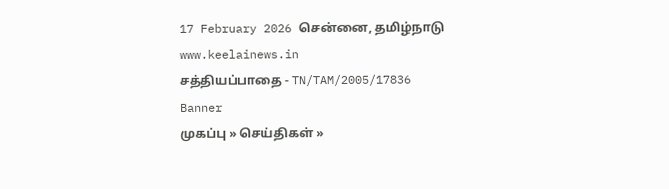17 February 2026 சென்னை, தமிழ்நாடு
www.keelainews.in
சத்தியப்பாதை - TN/TAM/2005/17836
Banner
முகப்பு » செய்திகள் »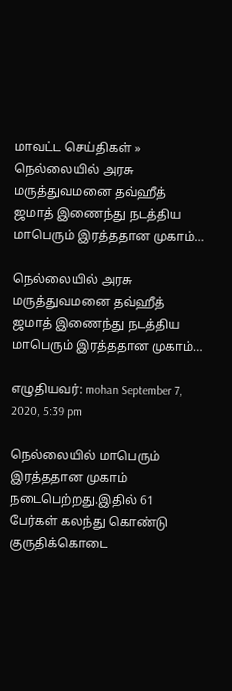மாவட்ட செய்திகள் » நெல்லையில் அரசு மருத்துவமனை தவ்ஹீத் ஜமாத் இணைந்து நடத்திய மாபெரும் இரத்ததான முகாம்…

நெல்லையில் அரசு மருத்துவமனை தவ்ஹீத் ஜமாத் இணைந்து நடத்திய மாபெரும் இரத்ததான முகாம்…

எழுதியவர்: mohan September 7, 2020, 5:39 pm

நெல்லையில் மாபெரும் இரத்ததான முகாம் நடைபெற்றது.இதில் 61 பேர்கள் கலந்து கொண்டு குருதிக்கொடை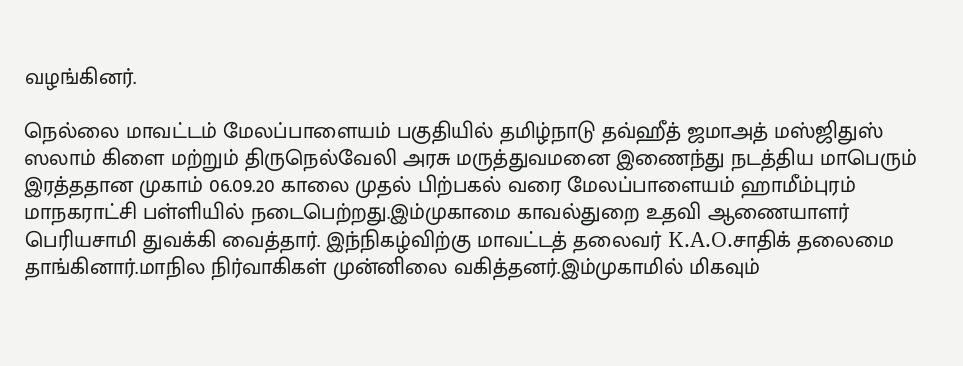வழங்கினர்.

நெல்லை மாவட்டம் மேலப்பாளையம் பகுதியில் தமிழ்நாடு தவ்ஹீத் ஜமாஅத் மஸ்ஜிதுஸ் ஸலாம் கிளை மற்றும் திருநெல்வேலி அரசு மருத்துவமனை இணைந்து நடத்திய மாபெரும் இரத்ததான முகாம் 06.09.20 காலை முதல் பிற்பகல் வரை மேலப்பாளையம் ஹாமீம்புரம் மாநகராட்சி பள்ளியில் நடைபெற்றது.இம்முகாமை காவல்துறை உதவி ஆணையாளர் பெரியசாமி துவக்கி வைத்தார். இந்நிகழ்விற்கு மாவட்டத் தலைவர் K.A.O.சாதிக் தலைமை தாங்கினார்.மாநில நிர்வாகிகள் முன்னிலை வகித்தனர்.இம்முகாமில் மிகவும்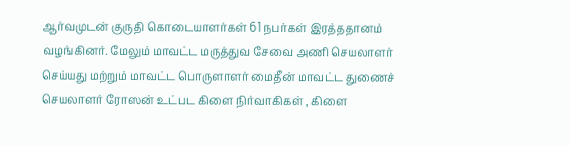ஆர்வமுடன் குருதி கொடையாளர்கள் 61 நபர்கள் இரத்ததானம் வழங்கினர். மேலும் மாவட்ட மருத்துவ சேவை அணி செயலாளர் செய்யது மற்றும் மாவட்ட பொருளாளர் மைதீன் மாவட்ட துணைச் செயலாளர் ரோஸன் உட்பட கிளை நிர்வாகிகள் , கிளை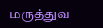மருத்துவ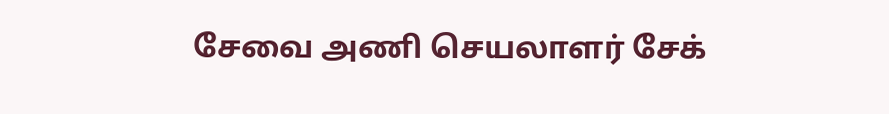சேவை அணி செயலாளர் சேக்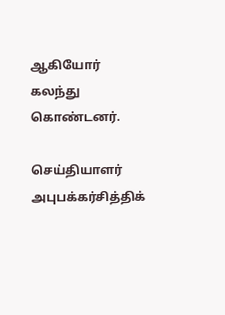ஆகியோர் கலந்து கொண்டனர்.

செய்தியாளர் அபுபக்கர்சித்திக்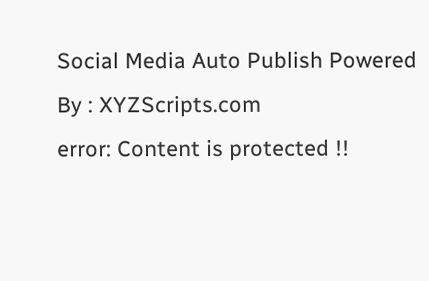Social Media Auto Publish Powered By : XYZScripts.com
error: Content is protected !!